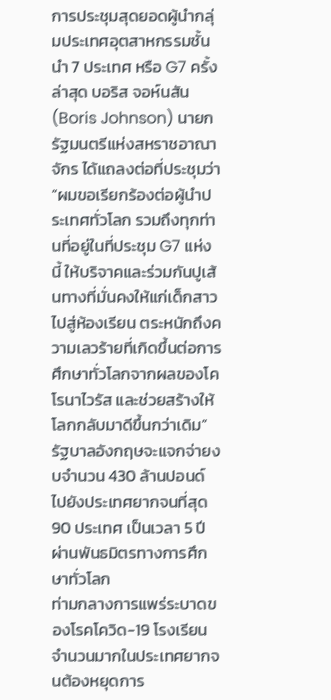การประชุมสุดยอดผู้นำกลุ่มประเทศอุตสาหกรรมชั้นนำ 7 ประเทศ หรือ G7 ครั้งล่าสุด บอริส จอห์นสัน (Boris Johnson) นายกรัฐมนตรีแห่งสหราชอาณาจักร ได้แถลงต่อที่ประชุมว่า “ผมขอเรียกร้องต่อผู้นำประเทศทั่วโลก รวมถึงทุกท่านที่อยู่ในที่ประชุม G7 แห่งนี้ ให้บริจาคและร่วมกันปูเส้นทางที่มั่นคงให้แก่เด็กสาวไปสู่ห้องเรียน ตระหนักถึงความเลวร้ายที่เกิดขึ้นต่อการศึกษาทั่วโลกจากผลของโคโรนาไวรัส และช่วยสร้างให้โลกกลับมาดีขึ้นกว่าเดิม”
รัฐบาลอังกฤษจะแจกจ่ายงบจำนวน 430 ล้านปอนด์ ไปยังประเทศยากจนที่สุด 90 ประเทศ เป็นเวลา 5 ปี ผ่านพันธมิตรทางการศึกษาทั่วโลก
ท่ามกลางการแพร่ระบาดของโรคโควิด-19 โรงเรียนจำนวนมากในประเทศยากจนต้องหยุดการ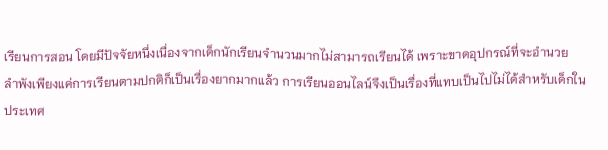เรียนการสอน โดยมีปัจจัยหนึ่งเนื่องจากเด็กนักเรียนจำนวนมากไม่สามารถเรียนได้ เพราะขาดอุปกรณ์ที่จะอำนวย
ลำพังเพียงแค่การเรียนตามปกติก็เป็นเรื่องยากมากแล้ว การเรียนออนไลน์จึงเป็นเรื่องที่แทบเป็นไปไม่ได้สำหรับเด็กในประเทศ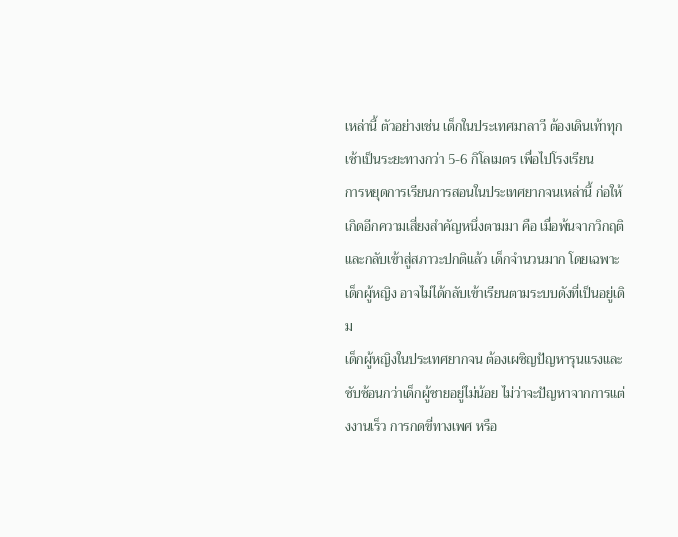เหล่านี้ ตัวอย่างเช่น เด็กในประเทศมาลาวี ต้องเดินเท้าทุกเช้าเป็นระยะทางกว่า 5-6 กิโลเมตร เพื่อไปโรงเรียน
การหยุดการเรียนการสอนในประเทศยากจนเหล่านี้ ก่อให้เกิดอีกความเสี่ยงสำคัญหนึ่งตามมา คือ เมื่อพ้นจากวิกฤติและกลับเข้าสู่สภาวะปกติแล้ว เด็กจำนวนมาก โดยเฉพาะเด็กผู้หญิง อาจไม่ได้กลับเข้าเรียนตามระบบดังที่เป็นอยู่เดิม
เด็กผู้หญิงในประเทศยากจน ต้องเผชิญปัญหารุนแรงและซับซ้อนกว่าเด็กผู้ชายอยู่ไม่น้อย ไม่ว่าจะปัญหาจากการแต่งงานเร็ว การกดขี่ทางเพศ หรือ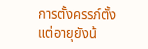การตั้งครรภ์ตั้งแต่อายุยังน้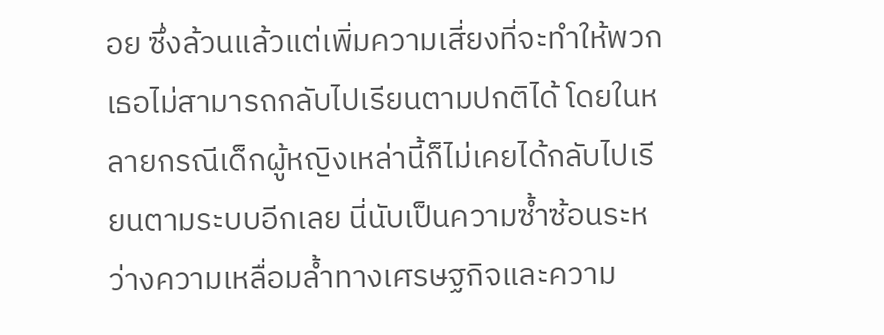อย ซึ่งล้วนแล้วแต่เพิ่มความเสี่ยงที่จะทำให้พวกเธอไม่สามารถกลับไปเรียนตามปกติได้ โดยในหลายกรณีเด็กผู้หญิงเหล่านี้ก็ไม่เคยได้กลับไปเรียนตามระบบอีกเลย นี่นับเป็นความซ้ำซ้อนระหว่างความเหลื่อมล้ำทางเศรษฐกิจและความ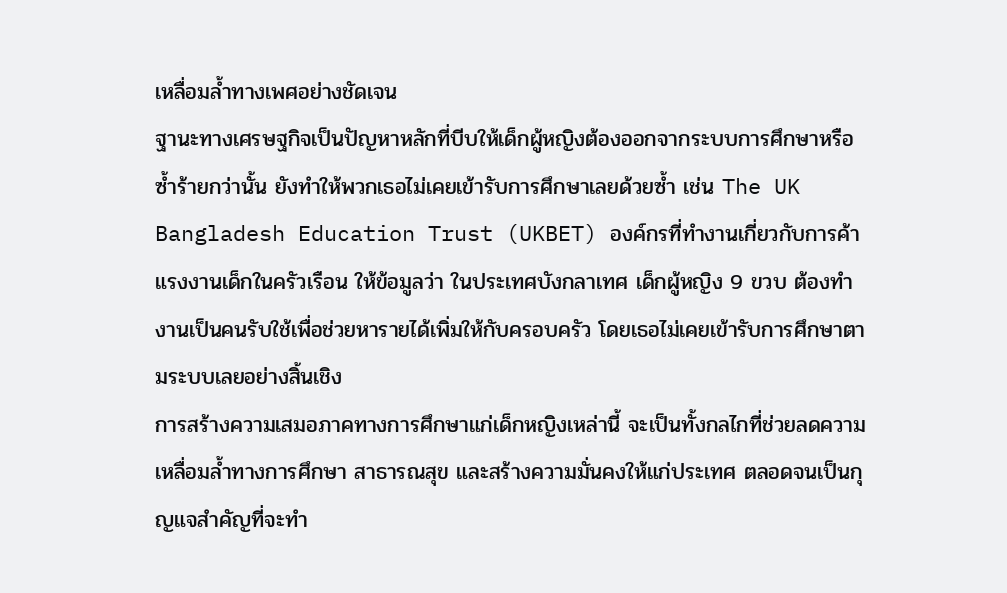เหลื่อมล้ำทางเพศอย่างชัดเจน
ฐานะทางเศรษฐกิจเป็นปัญหาหลักที่บีบให้เด็กผู้หญิงต้องออกจากระบบการศึกษาหรือซ้ำร้ายกว่านั้น ยังทำให้พวกเธอไม่เคยเข้ารับการศึกษาเลยด้วยซ้ำ เช่น The UK Bangladesh Education Trust (UKBET) องค์กรที่ทำงานเกี่ยวกับการค้าแรงงานเด็กในครัวเรือน ให้ข้อมูลว่า ในประเทศบังกลาเทศ เด็กผู้หญิง 9 ขวบ ต้องทำงานเป็นคนรับใช้เพื่อช่วยหารายได้เพิ่มให้กับครอบครัว โดยเธอไม่เคยเข้ารับการศึกษาตามระบบเลยอย่างสิ้นเชิง
การสร้างความเสมอภาคทางการศึกษาแก่เด็กหญิงเหล่านี้ จะเป็นทั้งกลไกที่ช่วยลดความเหลื่อมล้ำทางการศึกษา สาธารณสุข และสร้างความมั่นคงให้แก่ประเทศ ตลอดจนเป็นกุญแจสำคัญที่จะทำ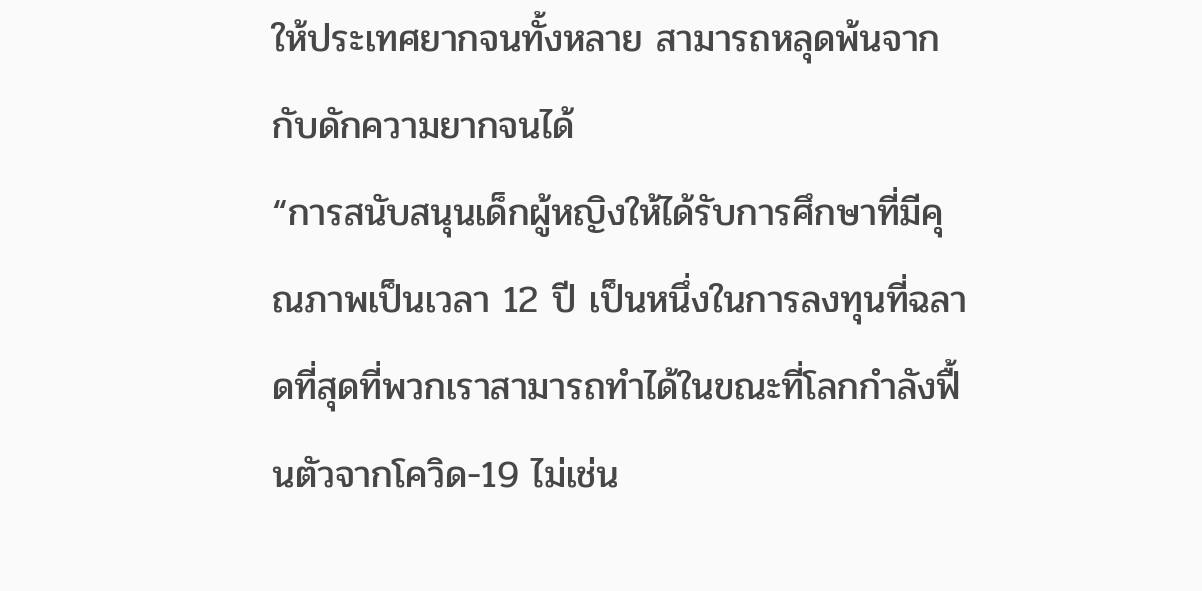ให้ประเทศยากจนทั้งหลาย สามารถหลุดพ้นจากกับดักความยากจนได้
“การสนับสนุนเด็กผู้หญิงให้ได้รับการศึกษาที่มีคุณภาพเป็นเวลา 12 ปี เป็นหนึ่งในการลงทุนที่ฉลาดที่สุดที่พวกเราสามารถทำได้ในขณะที่โลกกำลังฟื้นตัวจากโควิด-19 ไม่เช่น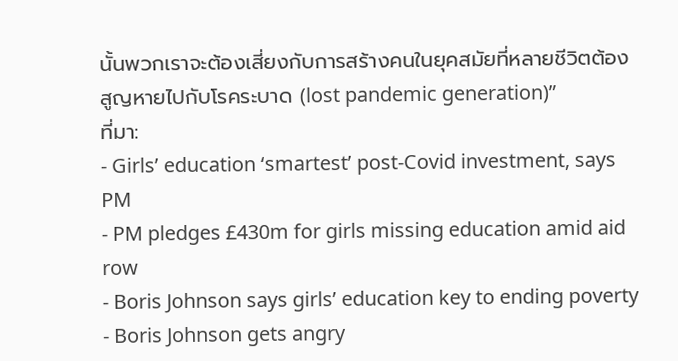นั้นพวกเราจะต้องเสี่ยงกับการสร้างคนในยุคสมัยที่หลายชีวิตต้องสูญหายไปกับโรคระบาด (lost pandemic generation)”
ที่มา:
- Girls’ education ‘smartest’ post-Covid investment, says PM
- PM pledges £430m for girls missing education amid aid row
- Boris Johnson says girls’ education key to ending poverty
- Boris Johnson gets angry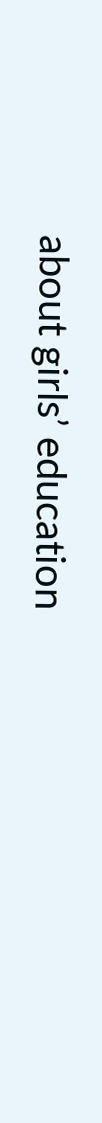about girls’ education